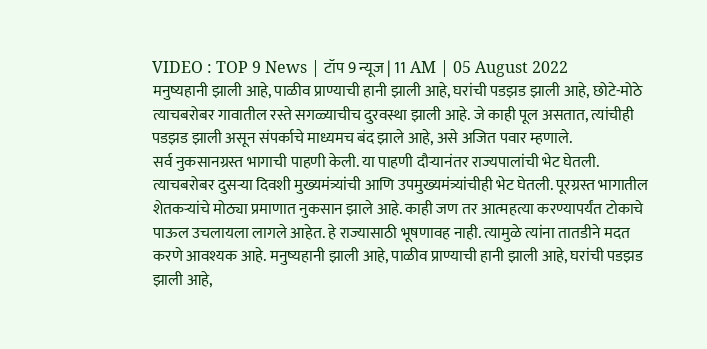VIDEO : TOP 9 News | टॉप 9 न्यूज | 11 AM | 05 August 2022
मनुष्यहानी झाली आहे, पाळीव प्राण्याची हानी झाली आहे, घरांची पडझड झाली आहे, छोटे-मोठे त्याचबरोबर गावातील रस्ते सगळ्याचीच दुरवस्था झाली आहे. जे काही पूल असतात, त्यांचीही पडझड झाली असून संपर्काचे माध्यमच बंद झाले आहे, असे अजित पवार म्हणाले.
सर्व नुकसानग्रस्त भागाची पाहणी केली. या पाहणी दौऱ्यानंतर राज्यपालांची भेट घेतली. त्याचबरोबर दुसऱ्या दिवशी मुख्यमंत्र्यांची आणि उपमुख्यमंत्र्यांचीही भेट घेतली. पूरग्रस्त भागातील शेतकऱ्यांचे मोठ्या प्रमाणात नुकसान झाले आहे. काही जण तर आत्महत्या करण्यापर्यंत टोकाचे पाऊल उचलायला लागले आहेत. हे राज्यासाठी भूषणावह नाही. त्यामुळे त्यांना तातडीने मदत करणे आवश्यक आहे. मनुष्यहानी झाली आहे, पाळीव प्राण्याची हानी झाली आहे, घरांची पडझड झाली आहे,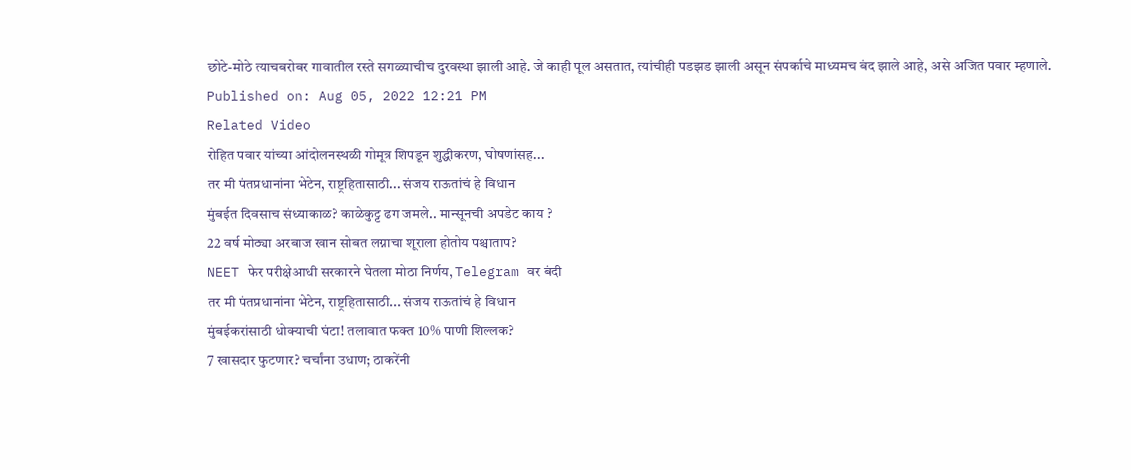छोटे-मोठे त्याचबरोबर गावातील रस्ते सगळ्याचीच दुरवस्था झाली आहे. जे काही पूल असतात, त्यांचीही पडझड झाली असून संपर्काचे माध्यमच बंद झाले आहे, असे अजित पवार म्हणाले.
Published on: Aug 05, 2022 12:21 PM
Related Video
रोहित पवार यांच्या आंदोलनस्थळी गोमूत्र शिपडून शुद्धीकरण, घोषणांसह...
तर मी पंतप्रधानांना भेटेन, राष्ट्रहितासाठी... संजय राऊतांचं हे विधान
मुंबईत दिवसाच संध्याकाळ? काळेकुट्ट ढग जमले.. मान्सूनची अपडेट काय ?
22 वर्ष मोठ्या अरबाज खान सोबत लग्नाचा शूराला होतोय पश्चाताप?
NEET फेर परीक्षेआधी सरकारने घेतला मोठा निर्णय, Telegram वर बंदी
तर मी पंतप्रधानांना भेटेन, राष्ट्रहितासाठी... संजय राऊतांचं हे विधान
मुंबईकरांसाठी धोक्याची घंटा! तलावात फक्त 10% पाणी शिल्लक?
7 खासदार फुटणार? चर्चांना उधाण; ठाकरेंनी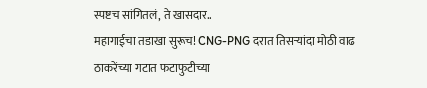स्पष्टच सांगितलं, ते खासदार..
महागाईचा तडाखा सुरूच! CNG-PNG दरात तिसऱ्यांदा मोठी वाढ
ठाकरेंच्या गटात फटाफुटीच्या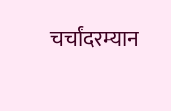चर्चांदरम्यान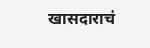खासदाराचं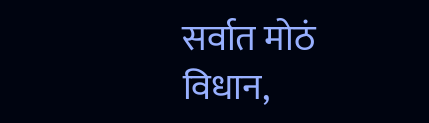सर्वात मोठं विधान,